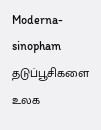Moderna-sinopham தடுப்பூசிகளை உலக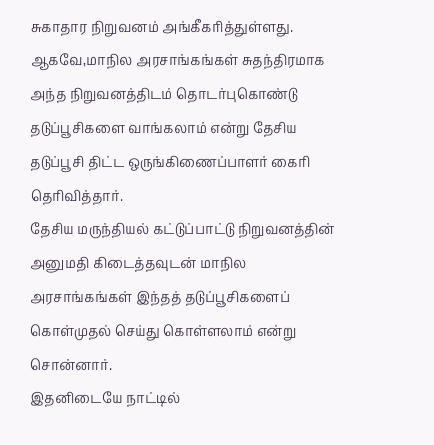சுகாதார நிறுவனம் அங்கீகரித்துள்ளது. ஆகவே,மாநில அரசாங்கங்கள் சுதந்திரமாக அந்த நிறுவனத்திடம் தொடர்புகொண்டு தடுப்பூசிகளை வாங்கலாம் என்று தேசிய தடுப்பூசி திட்ட ஒருங்கிணைப்பாளர் கைரி தெரிவித்தார்.
தேசிய மருந்தியல் கட்டுப்பாட்டு நிறுவனத்தின் அனுமதி கிடைத்தவுடன் மாநில அரசாங்கங்கள் இந்தத் தடுப்பூசிகளைப் கொள்முதல் செய்து கொள்ளலாம் என்று சொன்னார்.
இதனிடையே நாட்டில்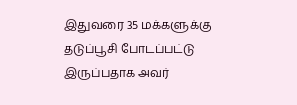இதுவரை 35 மக்களுக்கு தடுப்பூசி போடப்பட்டு இருப்பதாக அவர்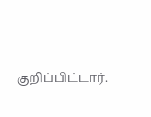குறிப்பிட்டார்.